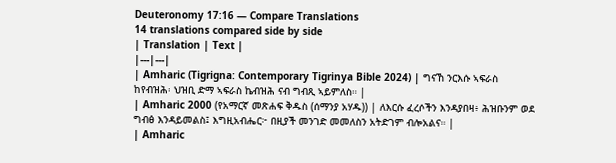Deuteronomy 17:16 — Compare Translations
14 translations compared side by side
| Translation | Text |
|---|---|
| Amharic (Tigrigna: Contemporary Tigrinya Bible 2024) | ግናኸ ንርእሱ ኣፍራስ ከየብዝሕ፡ ህዝቢ ድማ ኣፍራስ ኬብዝሕ ናብ ግብጺ ኣይምለስ። |
| Amharic 2000 (የአማርኛ መጽሐፍ ቅዱስ (ሰማንያ አሃዱ)) | ለእርሱ ፈረሶችን እንዳያበዛ፥ ሕዝቡንም ወደ ግብፅ እንዳይመልስ፤ እግዚአብሔር፦ በዚያች መንገድ መመለስን አትድገም ብሎአልና። |
| Amharic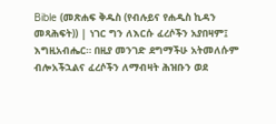Bible (መጽሐፍ ቅዱስ (የብሉይና የሐዲስ ኪዳን መጻሕፍት)) | ነገር ግን ለእርሱ ፈረሶችን አያበዛም፤ እግዚአብሔር። በዚያ መንገድ ደግማችሁ አትመለሱም ብሎአችኋልና ፈረሶችን ለማብዛት ሕዝቡን ወደ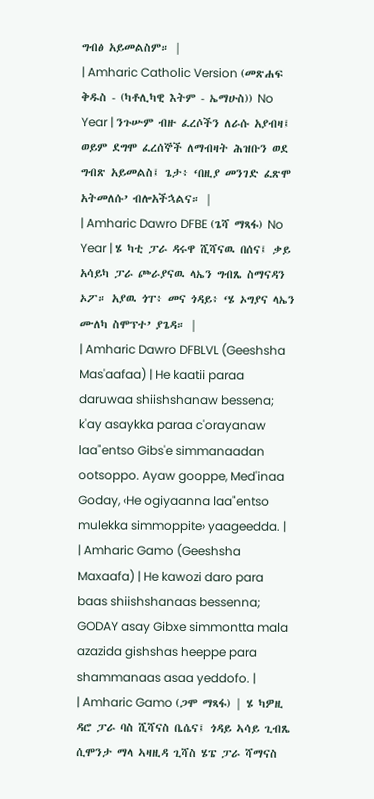ግብፅ አይመልስም። |
| Amharic Catholic Version (መጽሐፍ ቅዱስ - (ካቶሊካዊ እትም - ኤማሁስ)) No Year | ንጉሡም ብዙ ፈረሶችን ለራሱ አያብዛ፤ ወይም ደግሞ ፈረሰኞች ለማብዛት ሕዝቡን ወደ ግብጽ አይመልስ፤ ጌታ፥ ‘በዚያ መንገድ ፈጽሞ አትመለሱ’ ብሎአችኋልና። |
| Amharic Dawro DFBE (ጌሻ ማጻፋ) No Year | ሄ ካቲ ፓራ ዳሩዋ ሺሻናዉ በሰና፤ ቃይ አሳይካ ፓራ ጮራያናዉ ላኤን ግብጼ ስማናዳን ኦፖ። አያዉ ጎፐ፥ መና ጎዳይ፥ ‘ሄ ኦግያና ላኤን ሙለካ ስሞፕተ’ ያጌዳ። |
| Amharic Dawro DFBLVL (Geeshsha Mas'aafaa) | He kaatii paraa daruwaa shiishshanaw bessena; k'ay asaykka paraa c'orayanaw laa"entso Gibs'e simmanaadan ootsoppo. Ayaw gooppe, Med'inaa Goday, ‹He ogiyaanna laa"entso mulekka simmoppite› yaageedda. |
| Amharic Gamo (Geeshsha Maxaafa) | He kawozi daro para baas shiishshanaas bessenna; GODAY asay Gibxe simmontta mala azazida gishshas heeppe para shammanaas asaa yeddofo. |
| Amharic Gamo (ጋሞ ማጻፋ) | ሄ ካዎዚ ዳሮ ፓራ ባስ ሺሻናስ ቤሴና፤ ጎዳይ ኣሳይ ጊብጼ ሲሞንታ ማላ ኣዛዚዳ ጊሻስ ሄፔ ፓራ ሻማናስ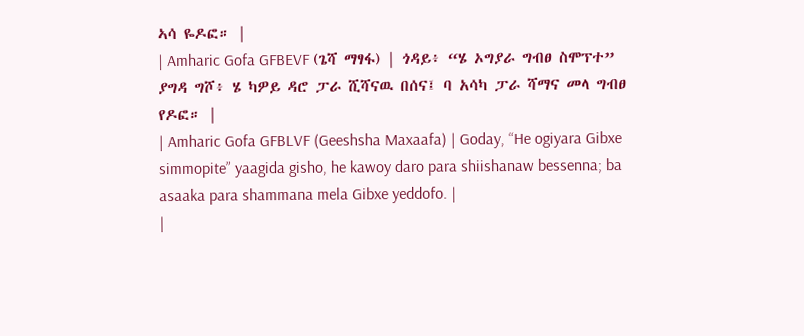ኣሳ ዬዶፎ። |
| Amharic Gofa GFBEVF (ጌሻ ማፃፋ) | ጎዳይ፥ “ሄ ኦግያራ ግብፀ ስሞፕተ” ያግዳ ግሾ፥ ሄ ካዎይ ዳሮ ፓራ ሺሻናዉ በሰና፤ ባ አሳካ ፓራ ሻማና መላ ግብፀ የዶፎ። |
| Amharic Gofa GFBLVF (Geeshsha Maxaafa) | Goday, “He ogiyara Gibxe simmopite” yaagida gisho, he kawoy daro para shiishanaw bessenna; ba asaaka para shammana mela Gibxe yeddofo. |
|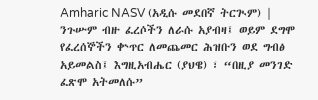Amharic NASV (አዲሱ መደበኛ ትርጒም) | ንጉሡም ብዙ ፈረሶችን ለራሱ አያብዛ፤ ወይም ደግሞ የፈረሰኞችን ቍጥር ለመጨመር ሕዝቡን ወደ ግብፅ አይመልስ፤ እግዚአብሔር (ያህዌ) ፣ “በዚያ መንገድ ፈጽሞ አትመለሱ”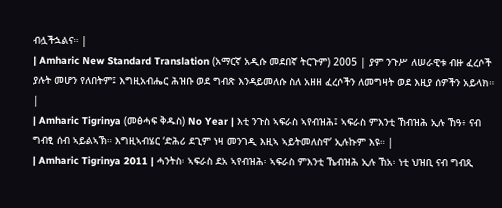ብሏችኋልና። |
| Amharic New Standard Translation (አማርኛ አዲሱ መደበኛ ትርጉም) 2005 | ያም ንጉሥ ለሠራዊቱ ብዙ ፈረሶች ያሉት መሆን የለበትም፤ እግዚአብሔር ሕዝቡ ወደ ግብጽ እንዳይመለሱ ስለ አዘዘ ፈረሶችን ለመግዛት ወደ እዚያ ሰዎችን አይላክ። |
| Amharic Tigrinya (መፅሓፍ ቅዱስ) No Year | እቲ ንጉስ ኣፍራስ ኣየብዝሕ፤ ኣፍራስ ምእንቲ ኸብዝሕ ኢሉ ኸዓ፥ ናብ ግብፂ ሰብ ኣይልኣኽ። እግዚኣብሄር ‘ድሕሪ ደጊም ነዛ መንገዲ እዚኣ ኣይትመለስዋ’ ኢሉኩም እዩ። |
| Amharic Tigrinya 2011 | ሓንትስ፡ ኣፍራስ ደአ ኣየብዝሕ፡ ኣፍራስ ምእንቲ ኼብዝሕ ኢሉ ኸአ፡ ነቲ ህዝቢ ናብ ግብጺ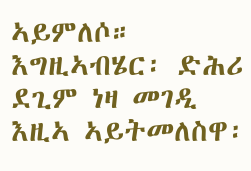ኣይምለሶ። እግዚኣብሄር፡ ድሕሪ ደጊም ነዛ መገዲ እዚኣ ኣይትመለስዋ፡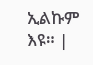ኢልኩም እዩ። |